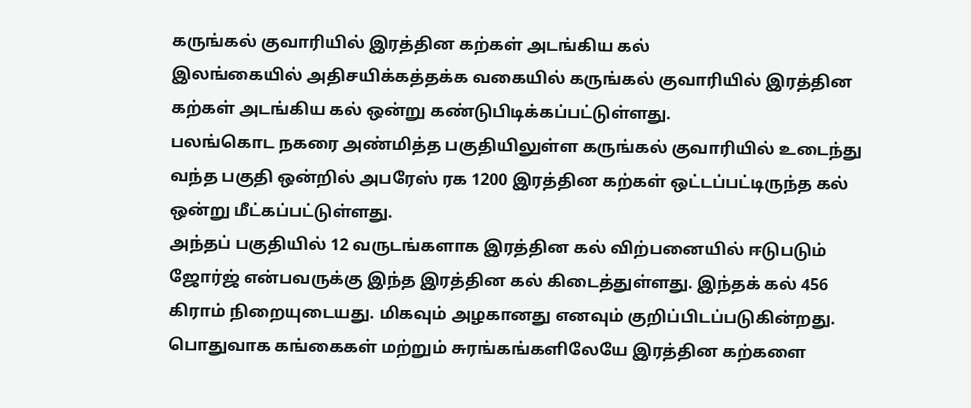கருங்கல் குவாரியில் இரத்தின கற்கள் அடங்கிய கல்
இலங்கையில் அதிசயிக்கத்தக்க வகையில் கருங்கல் குவாரியில் இரத்தின கற்கள் அடங்கிய கல் ஒன்று கண்டுபிடிக்கப்பட்டுள்ளது.
பலங்கொட நகரை அண்மித்த பகுதியிலுள்ள கருங்கல் குவாரியில் உடைந்து வந்த பகுதி ஒன்றில் அபரேஸ் ரக 1200 இரத்தின கற்கள் ஒட்டப்பட்டிருந்த கல் ஒன்று மீட்கப்பட்டுள்ளது.
அந்தப் பகுதியில் 12 வருடங்களாக இரத்தின கல் விற்பனையில் ஈடுபடும் ஜோர்ஜ் என்பவருக்கு இந்த இரத்தின கல் கிடைத்துள்ளது. இந்தக் கல் 456 கிராம் நிறையுடையது. மிகவும் அழகானது எனவும் குறிப்பிடப்படுகின்றது.
பொதுவாக கங்கைகள் மற்றும் சுரங்கங்களிலேயே இரத்தின கற்களை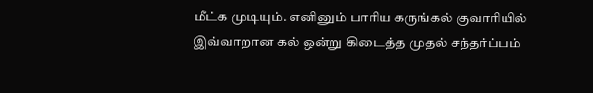மீட்க முடியும். எனினும் பாரிய கருங்கல் குவாரியில் இவ்வாறான கல் ஒன்று கிடைத்த முதல் சந்தர்ப்பம்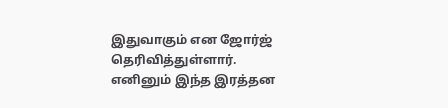இதுவாகும் என ஜோர்ஜ் தெரிவித்துள்ளார்.
எனினும் இந்த இரத்தன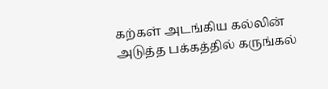கற்கள் அடங்கிய கல்லின் அடுத்த பக்கத்தில் கருங்கல்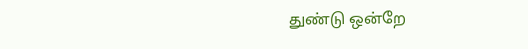துண்டு ஒன்றே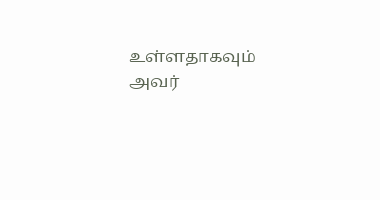உள்ளதாகவும் அவர்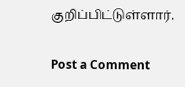குறிப்பிட்டுள்ளார்.

Post a Comment